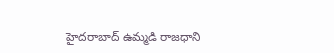హైదరాబాద్ ఉమ్మడి రాజధాని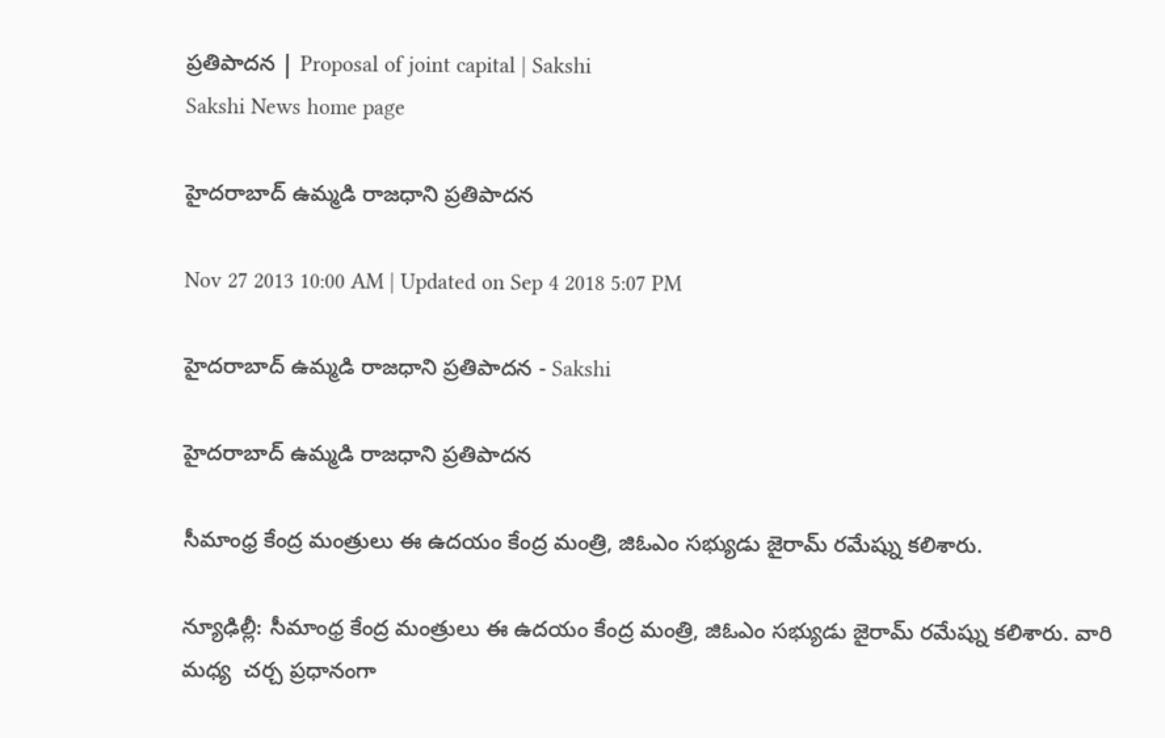ప్రతిపాదన | Proposal of joint capital | Sakshi
Sakshi News home page

హైదరాబాద్ ఉమ్మడి రాజధాని ప్రతిపాదన

Nov 27 2013 10:00 AM | Updated on Sep 4 2018 5:07 PM

హైదరాబాద్ ఉమ్మడి రాజధాని ప్రతిపాదన - Sakshi

హైదరాబాద్ ఉమ్మడి రాజధాని ప్రతిపాదన

సీమాంధ్ర కేంద్ర మంత్రులు ఈ ఉదయం కేంద్ర మంత్రి, జిఓఎం సభ్యుడు జైరామ్ రమేష్ను కలిశారు.

న్యూఢిల్లీ: సీమాంధ్ర కేంద్ర మంత్రులు ఈ ఉదయం కేంద్ర మంత్రి, జిఓఎం సభ్యుడు జైరామ్ రమేష్ను కలిశారు. వారి మధ్య  చర్చ ప్రధానంగా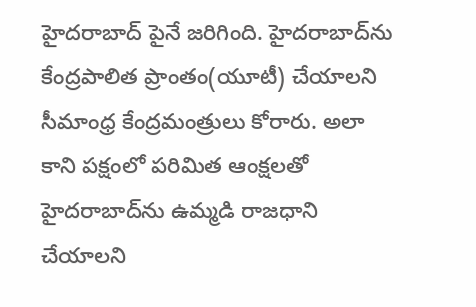హైదరాబాద్ పైనే జరిగింది. హైదరాబాద్‌ను కేంద్రపాలిత ప్రాంతం(యూటీ) చేయాలని  సీమాంధ్ర కేంద్రమంత్రులు కోరారు. అలా కాని పక్షంలో పరిమిత ఆంక్షలతో హైదరాబాద్‌ను ఉమ్మడి రాజధాని చేయాలని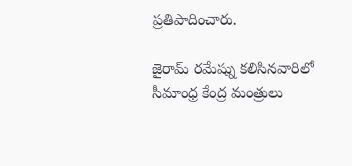ప్రతిపాదించారు.

జైరామ్ రమేష్ను కలిసినవారిలో సీమాంధ్ర కేంద్ర మంత్రులు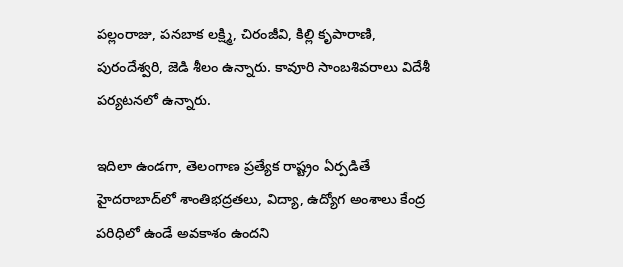పల్లంరాజు, పనబాక లక్ష్మి, చిరంజీవి, కిల్లి కృపారాణి, పురందేశ్వరి, జెడి శీలం ఉన్నారు. కావూరి సాంబశివరాలు విదేశీ పర్యటనలో ఉన్నారు.

ఇదిలా ఉండగా, తెలంగాణ ప్రత్యేక రాష్ట్రం ఏర్పడితే హైదరాబాద్‌లో శాంతిభద్రతలు, విద్యా, ఉద్యోగ అంశాలు కేంద్ర పరిధిలో ఉండే అవకాశం ఉందని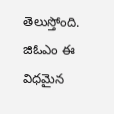తెలుస్తోంది. జిఓఎం ఈ విధమైన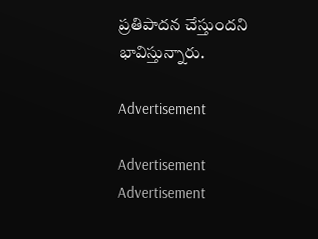ప్రతిపాదన చేస్తుందని భావిస్తున్నారు.

Advertisement

Advertisement
Advertisement